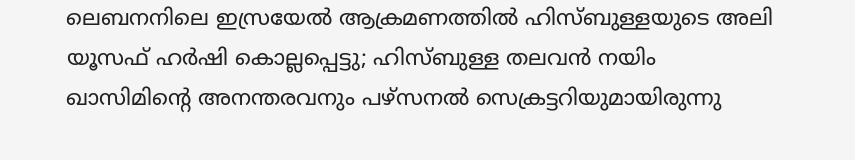ലെബനനിലെ ഇസ്രയേല്‍ ആക്രമണത്തില്‍ ഹിസ്ബുള്ളയുടെ അലി യൂസഫ് ഹര്‍ഷി കൊല്ലപ്പെട്ടു; ഹിസ്ബുള്ള തലവന്‍ നയിം ഖാസിമിന്റെ അനന്തരവനും പഴ്‌സനല്‍ സെക്രട്ടറിയുമായിരുന്നു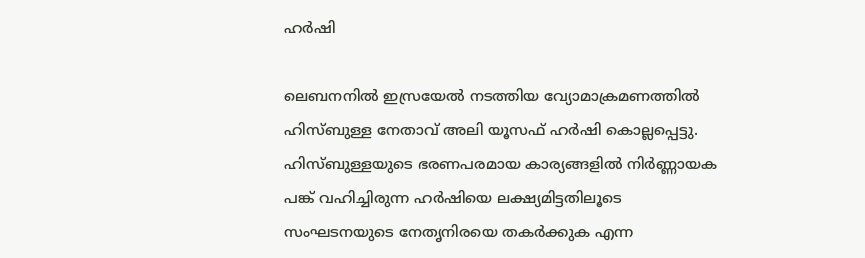ഹര്‍ഷി

ലെബനനില്‍ ഇസ്രയേല്‍ നടത്തിയ വ്യോമാക്രമണത്തില്‍ ഹിസ്ബുള്ള നേതാവ് അലി യൂസഫ് ഹര്‍ഷി കൊല്ലപ്പെട്ടു. ഹിസ്ബുള്ളയുടെ ഭരണപരമായ കാര്യങ്ങളില്‍ നിര്‍ണ്ണായക പങ്ക് വഹിച്ചിരുന്ന ഹര്‍ഷിയെ ലക്ഷ്യമിട്ടതിലൂടെ സംഘടനയുടെ നേതൃനിരയെ തകര്‍ക്കുക എന്ന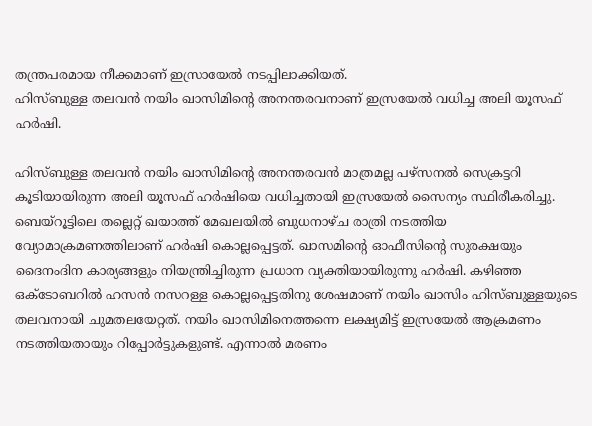തന്ത്രപരമായ നീക്കമാണ് ഇസ്രായേല്‍ നടപ്പിലാക്കിയത്.
ഹിസ്ബുള്ള തലവന്‍ നയിം ഖാസിമിന്റെ അനന്തരവനാണ് ഇസ്രയേല്‍ വധിച്ച അലി യൂസഫ് ഹര്‍ഷി.

ഹിസ്ബുള്ള തലവന്‍ നയിം ഖാസിമിന്റെ അനന്തരവന്‍ മാത്രമല്ല പഴ്‌സനല്‍ സെക്രട്ടറി കൂടിയായിരുന്ന അലി യൂസഫ് ഹര്‍ഷിയെ വധിച്ചതായി ഇസ്രയേല്‍ സൈന്യം സ്ഥിരീകരിച്ചു. ബെയ്‌റൂട്ടിലെ തല്ലെറ്റ് ഖയാത്ത് മേഖലയില്‍ ബുധനാഴ്ച രാത്രി നടത്തിയ വ്യോമാക്രമണത്തിലാണ് ഹര്‍ഷി കൊല്ലപ്പെട്ടത്. ഖാസമിന്റെ ഓഫീസിന്റെ സുരക്ഷയും ദൈനംദിന കാര്യങ്ങളും നിയന്ത്രിച്ചിരുന്ന പ്രധാന വ്യക്തിയായിരുന്നു ഹര്‍ഷി. കഴിഞ്ഞ ഒക്ടോബറില്‍ ഹസന്‍ നസറള്ള കൊല്ലപ്പെട്ടതിനു ശേഷമാണ് നയിം ഖാസിം ഹിസ്ബുള്ളയുടെ തലവനായി ചുമതലയേറ്റത്. നയിം ഖാസിമിനെത്തന്നെ ലക്ഷ്യമിട്ട് ഇസ്രയേല്‍ ആക്രമണം നടത്തിയതായും റിപ്പോര്‍ട്ടുകളുണ്ട്. എന്നാല്‍ മരണം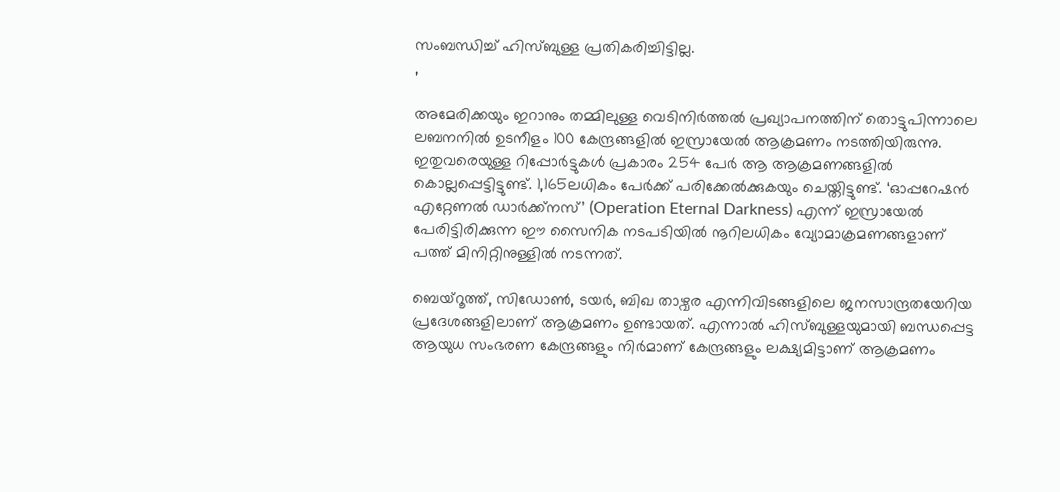സംബന്ധിച്ച് ഹിസ്ബുള്ള പ്രതികരിച്ചിട്ടില്ല.
,

അമേരിക്കയും ഇറാനും തമ്മിലുള്ള വെടിനിര്‍ത്തല്‍ പ്രഖ്യാപനത്തിന് തൊട്ടുപിന്നാലെ ലബനനില്‍ ഉടനീളം 100 കേന്ദ്രങ്ങളില്‍ ഇസ്രായേല്‍ ആക്രമണം നടത്തിയിരുന്നു. ഇതുവരെയുള്ള റിപ്പോര്‍ട്ടുകള്‍ പ്രകാരം 254 പേര്‍ ആ ആക്രമണങ്ങളില്‍ കൊല്ലപ്പെട്ടിട്ടുണ്ട്. 1,165ലധികം പേര്‍ക്ക് പരിക്കേല്‍ക്കുകയും ചെയ്തിട്ടുണ്ട്. ‘ഓപ്പറേഷന്‍ എറ്റേണല്‍ ഡാര്‍ക്ക്നസ്’ (Operation Eternal Darkness) എന്ന് ഇസ്രായേല്‍ പേരിട്ടിരിക്കുന്ന ഈ സൈനിക നടപടിയില്‍ നൂറിലധികം വ്യോമാക്രമണങ്ങളാണ് പത്ത് മിനിറ്റിനുള്ളില്‍ നടന്നത്.

ബെയ്റൂത്ത്, സിഡോണ്‍, ടയര്‍, ബിഖ താഴ്വര എന്നിവിടങ്ങളിലെ ജനസാന്ദ്രതയേറിയ പ്രദേശങ്ങളിലാണ് ആക്രമണം ഉണ്ടായത്. എന്നാല്‍ ഹിസ്ബുള്ളയുമായി ബന്ധപ്പെട്ട ആയുധ സംഭരണ കേന്ദ്രങ്ങളും നിര്‍മാണ് കേന്ദ്രങ്ങളും ലക്ഷ്യമിട്ടാണ് ആക്രമണം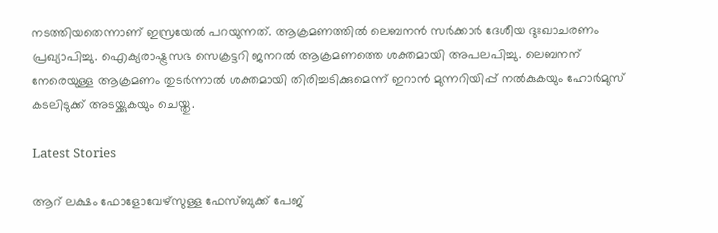നടത്തിയതെന്നാണ് ഇസ്രയേല്‍ പറയുന്നത്. ആക്രമണത്തില്‍ ലെബനന്‍ സര്‍ക്കാര്‍ ദേശീയ ദുഃഖാചരണം പ്രഖ്യാപിച്ചു. ഐക്യരാഷ്ട്രസഭ സെക്രട്ടറി ജനറല്‍ ആക്രമണത്തെ ശക്തമായി അപലപിച്ചു. ലെബനന് നേരെയുള്ള ആക്രമണം തുടര്‍ന്നാല്‍ ശക്തമായി തിരിച്ചടിക്കുമെന്ന് ഇറാന്‍ മുന്നറിയിപ്പ് നല്‍കുകയും ഹോര്‍മുസ് കടലിടുക്ക് അടയ്ക്കുകയും ചെയ്തു.

Latest Stories

ആറ് ലക്ഷം ഫോളോവേഴ്‌സുള്ള ഫേസ്ബുക്ക് പേജ്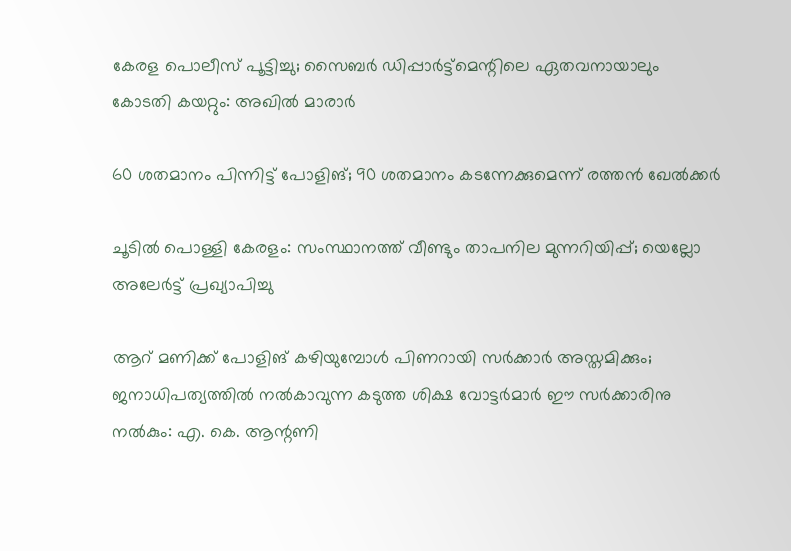കേരള പൊലീസ് പൂട്ടിച്ചു; സൈബർ ഡിപ്പാർട്ട്മെന്റിലെ ഏതവനായാലും കോടതി കയറ്റും: അഖിൽ മാരാർ

60 ശതമാനം പിന്നിട്ട് പോളിങ്; 90 ശതമാനം കടന്നേക്കുമെന്ന് രത്തൻ ഖേൽക്കർ

ചൂടിൽ പൊള്ളി കേരളം: സംസ്ഥാനത്ത് വീണ്ടും താപനില മുന്നറിയിപ്പ്; യെല്ലോ അലേർട്ട് പ്രഖ്യാപിച്ചു

ആറ് മണിക്ക് പോളിങ് കഴിയുമ്പോള്‍ പിണറായി സര്‍ക്കാര്‍ അസ്തമിക്കും; ജനാധിപത്യത്തില്‍ നല്‍കാവുന്ന കടുത്ത ശിക്ഷ വോട്ടര്‍മാര്‍ ഈ സര്‍ക്കാരിനു നല്‍കും: എ. കെ. ആന്റണി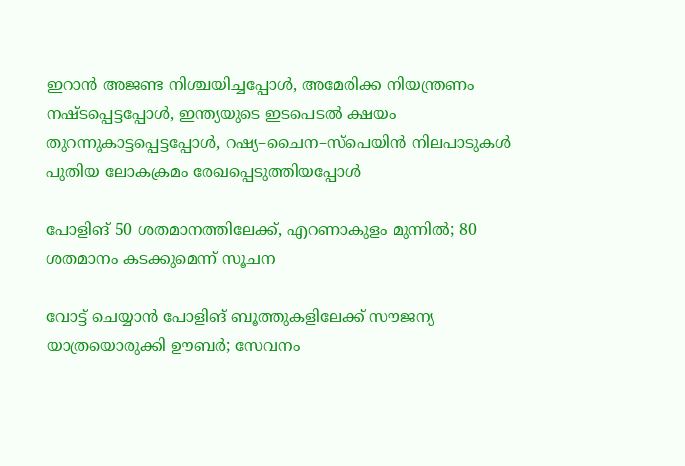ഇറാന്‍ അജണ്ട നിശ്ചയിച്ചപ്പോൾ, അമേരിക്ക നിയന്ത്രണം നഷ്ടപ്പെട്ടപ്പോൾ, ഇന്ത്യയുടെ ഇടപെടൽ ക്ഷയം തുറന്നുകാട്ടപ്പെട്ടപ്പോൾ, റഷ്യ–ചൈന–സ്പെയിൻ നിലപാടുകൾ പുതിയ ലോകക്രമം രേഖപ്പെടുത്തിയപ്പോൾ

പോളിങ് 50 ശതമാനത്തിലേക്ക്‌, എറണാകുളം മുന്നില്‍; 80 ശതമാനം കടക്കുമെന്ന് സൂചന

വോട്ട് ചെയ്യാൻ പോളിങ് ബൂത്തുകളിലേക്ക് സൗജന്യ യാത്രയൊരുക്കി ഊബർ; സേവനം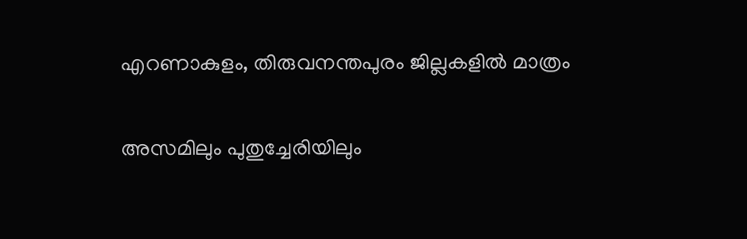എറണാകുളം, തിരുവനന്തപുരം ജില്ലകളിൽ മാത്രം

അസമിലും പുതുച്ചേരിയിലും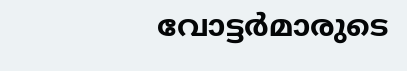വോട്ടര്‍മാരുടെ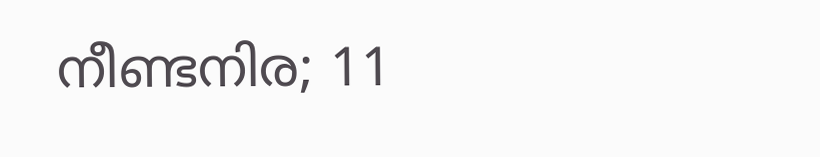നീണ്ടനിര; 11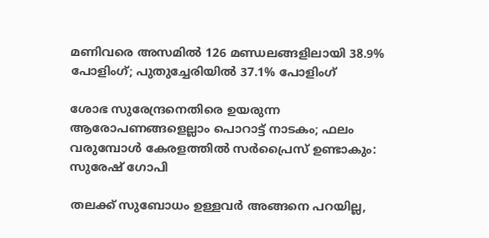മണിവരെ അസമില്‍ 126 മണ്ഡലങ്ങളിലായി 38.9% പോളിംഗ്; പുതുച്ചേരിയില്‍ 37.1% പോളിംഗ്

ശോഭ സുരേന്ദ്രനെതിരെ ഉയരുന്ന ആരോപണങ്ങളെല്ലാം പൊറാട്ട് നാടകം; ഫലം വരുമ്പോൾ കേരളത്തിൽ സർപ്രൈസ് ഉണ്ടാകും: സുരേഷ് ഗോപി

തലക്ക് സുബോധം ഉള്ളവർ അങ്ങനെ പറയില്ല,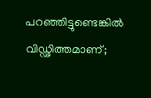പറഞ്ഞിട്ടുണ്ടെങ്കിൽ വിഡ്ഢിത്തമാണ്;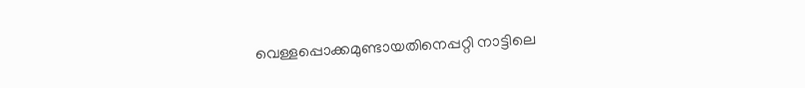വെള്ളപ്പൊക്കമുണ്ടായതിനെപ്പറ്റി നാട്ടിലെ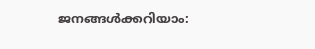ജനങ്ങൾക്കറിയാം: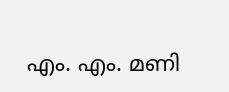എം. എം. മണി